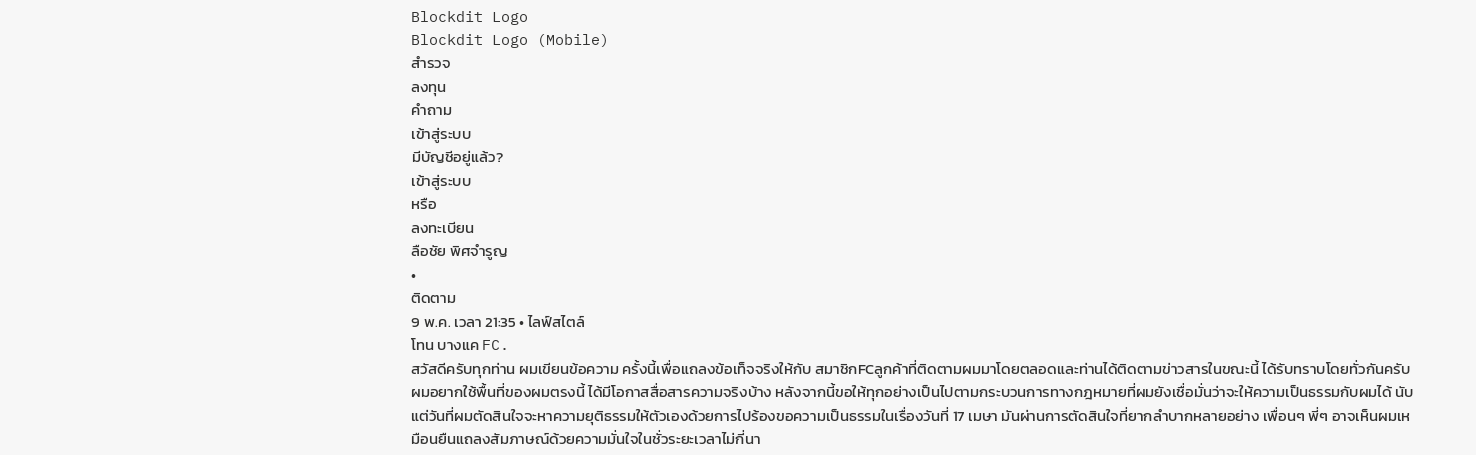Blockdit Logo
Blockdit Logo (Mobile)
สำรวจ
ลงทุน
คำถาม
เข้าสู่ระบบ
มีบัญชีอยู่แล้ว?
เข้าสู่ระบบ
หรือ
ลงทะเบียน
ลือชัย พิศจำรูญ
•
ติดตาม
9 พ.ค. เวลา 21:35 • ไลฟ์สไตล์
โทน บางแค FC.
สวัสดีครับทุกท่าน ผมเขียนข้อความ ครั้งนี้เพื่อแถลงข้อเท็จจริงให้กับ สมาชิกFCลูกค้าที่ติดตามผมมาโดยตลอดและท่านได้ติดตามข่าวสารในขณะนี้ ได้รับทราบโดยทั่วกันครับ
ผมอยากใช้พื้นที่ของผมตรงนี้ ได้มีโอกาสสื่อสารความจริงบ้าง หลังจากนี้ขอให้ทุกอย่างเป็นไปตามกระบวนการทางกฎหมายที่ผมยังเชื่อมั่นว่าจะให้ความเป็นธรรมกับผมได้ นับแต่วันที่ผมตัดสินใจจะหาความยุติธรรมให้ตัวเองด้วยการไปร้องขอความเป็นธรรมในเรื่องวันที่ 17 เมษา มันผ่านการตัดสินใจที่ยากลำบากหลายอย่าง เพื่อนๆ พี่ๆ อาจเห็นผมเหมือนยืนแถลงสัมภาษณ์ด้วยความมั่นใจในชั่วระยะเวลาไม่กี่นา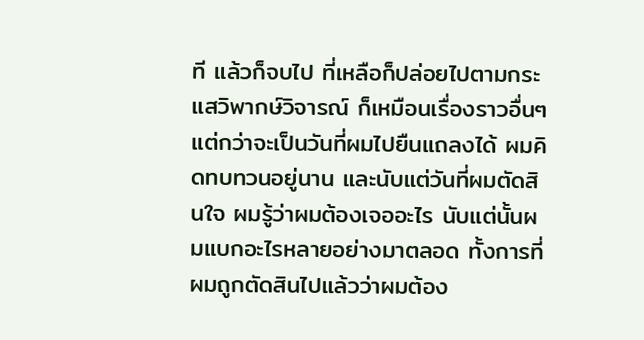ที แล้วก็จบไป ที่เหลือก็ปล่อยไปตามกระแสวิพากษ์วิจารณ์ ก็เหมือนเรื่องราวอื่นๆ
แต่กว่าจะเป็นวันที่ผมไปยืนแถลงได้ ผมคิดทบทวนอยู่นาน และนับแต่วันที่ผมตัดสินใจ ผมรู้ว่าผมต้องเจออะไร นับแต่นั้นผมแบกอะไรหลายอย่างมาตลอด ทั้งการที่ผมถูกตัดสินไปแล้วว่าผมต้อง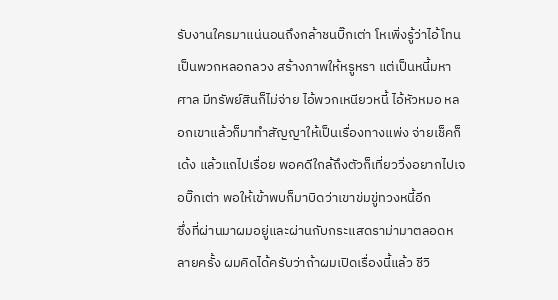รับงานใครมาแน่นอนถึงกล้าชนบิ๊กเต่า โหเพิ่งรู้ว่าไอ้โทนเป็นพวกหลอกลวง สร้างภาพให้หรูหรา แต่เป็นหนี้มหาศาล มีทรัพย์สินก็ไม่จ่าย ไอ้พวกเหนียวหนี้ ไอ้หัวหมอ หลอกเขาแล้วก็มาทำสัญญาให้เป็นเรื่องทางแพ่ง จ่ายเช็คก็เด้ง แล้วแถไปเรื่อย พอคดีใกล้ถึงตัวก็เที่ยววิ่งอยากไปเจอบิ๊กเต่า พอให้เข้าพบก็มาบิดว่าเขาข่มขู่ทวงหนี้อีก
ซึ่งที่ผ่านมาผมอยู่และผ่านกับกระแสดราม่ามาตลอดหลายครั้ง ผมคิดได้ครับว่าถ้าผมเปิดเรื่องนี้แล้ว ชีวิ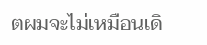ตผมจะไม่เหมือนเดิ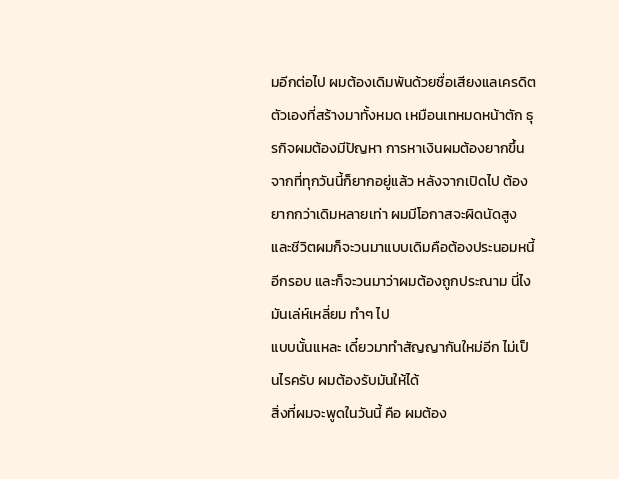มอีกต่อไป ผมต้องเดิมพันด้วยชื่อเสียงแลเครดิตตัวเองที่สร้างมาทั้งหมด เหมือนเทหมดหน้าตัก ธุรกิจผมต้องมีปัญหา การหาเงินผมต้องยากขึ้น จากที่ทุกวันนี้ก็ยากอยู่แล้ว หลังจากเปิดไป ต้องยากกว่าเดิมหลายเท่า ผมมีโอกาสจะผิดนัดสูง และชีวิตผมก็จะวนมาแบบเดิมคือต้องประนอมหนี้อีกรอบ และก็จะวนมาว่าผมต้องถูกประณาม นี่ไง มันเล่ห์เหลี่ยม ทำๆ ไป
แบบนั้นแหละ เดี๋ยวมาทำสัญญากันใหม่อีก ไม่เป็นไรครับ ผมต้องรับมันให้ได้
สิ่งที่ผมจะพูดในวันนี้ คือ ผมต้อง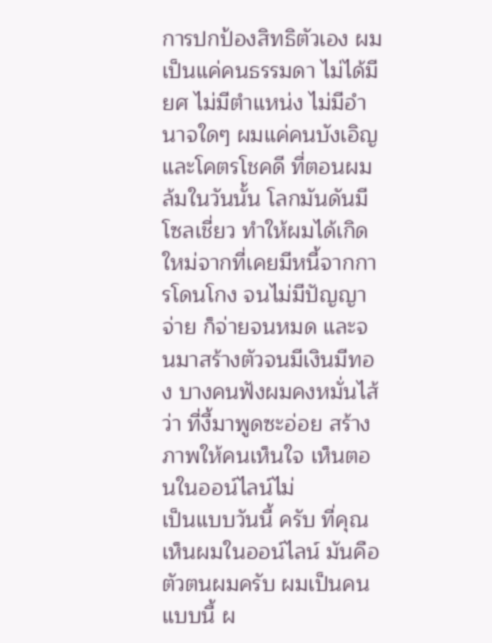การปกป้องสิทธิตัวเอง ผมเป็นแค่คนธรรมดา ไม่ได้มียศ ไม่มีตำแหน่ง ไม่มีอำนาจใดๆ ผมแค่คนบังเอิญและโคตรโชคดี ที่ตอนผมล้มในวันนั้น โลกมันดันมีโซลเชี่ยว ทำให้ผมได้เกิดใหม่จากที่เคยมีหนี้จากการโดนโกง จนไม่มีปัญญาจ่าย ก็จ่ายจนหมด และจนมาสร้างตัวจนมีเงินมีทอง บางคนฟังผมคงหมั่นไส้ว่า ที่งี้มาพูดซะอ่อย สร้างภาพให้คนเห็นใจ เห็นตอนในออน์ไลน์ไม่
เป็นแบบวันนี้ ครับ ที่คุณเห็นผมในออน์ไลน์ มันคือตัวตนผมครับ ผมเป็นคนแบบนี้ ผ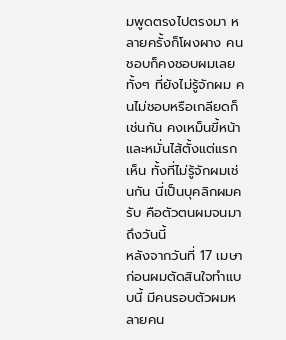มพูดตรงไปตรงมา หลายครั้งก็โผงผาง คนชอบก็คงชอบผมเลยทั้งๆ ที่ยังไม่รู้จักผม คนไม่ชอบหรือเกลียดก็เช่นกัน คงเหม็นขี้หน้าและหมั่นไส้ตั้งแต่แรกเห็น ทั้งที่ไม่รู้จักผมเช่นกัน นี่เป็นบุคลิกผมครับ คือตัวตนผมจนมาถึงวันนี้
หลังจากวันที่ 17 เมษา ก่อนผมตัดสินใจทำแบบนี้ มีคนรอบตัวผมหลายคน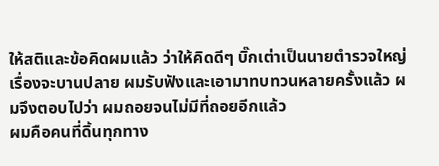ให้สติและข้อคิดผมแล้ว ว่าให้คิดดีๆ บิ๊กเต่าเป็นนายตำรวจใหญ่ เรื่องจะบานปลาย ผมรับฟังและเอามาทบทวนหลายครั้งแล้ว ผมจึงตอบไปว่า ผมถอยจนไม่มีที่ถอยอีกแล้ว
ผมคือคนที่ดิ้นทุกทาง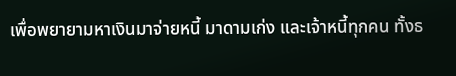เพื่อพยายามหาเงินมาจ่ายหนี้ มาดามเก่ง และเจ้าหนี้ทุกคน ทั้งธ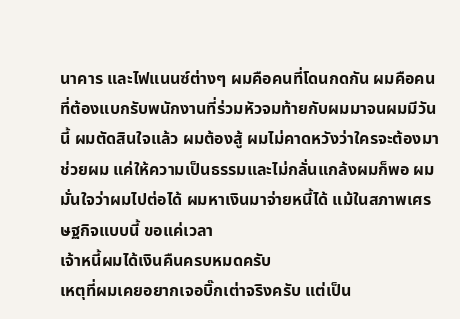นาคาร และไฟแนนซ์ต่างๆ ผมคือคนที่โดนกดกัน ผมคือคนที่ต้องแบกรับพนักงานที่ร่วมหัวจมท้ายกับผมมาจนผมมีวันนี้ ผมตัดสินใจแล้ว ผมต้องสู้ ผมไม่คาดหวังว่าใครจะต้องมาช่วยผม แค่ให้ความเป็นธรรมและไม่กลั่นแกล้งผมก็พอ ผมมั่นใจว่าผมไปต่อได้ ผมหาเงินมาจ่ายหนี้ได้ แม้ในสภาพเศรษฐกิจแบบนี้ ขอแค่เวลา
เจ้าหนี้ผมได้เงินคืนครบหมดครับ
เหตุที่ผมเคยอยากเจอบิ๊กเต่าจริงครับ แต่เป็น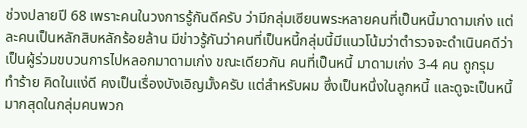ช่วงปลายปี 68 เพราะคนในวงการรู้กันดีครับ ว่ามีกลุ่มเซียนพระหลายคนที่เป็นหนี้มาดามเก่ง แต่ละคนเป็นหลักสิบหลักร้อยล้าน มีข่าวรู้กันว่าคนที่เป็นหนี้กลุ่มนี้มีแนวโน้มว่าตำรวจจะดำเนินคดีว่าเป็นผู้ร่วมขบวนการไปหลอกมาดามเก่ง ขณะเดียวกัน คนที่เป็นหนี้ มาดามเก่ง 3-4 คน ถูกรุม
ทำร้าย คิดในแง่ดี คงเป็นเรื่องบังเอิญมั้งครับ แต่สำหรับผม ซึ่งเป็นหนึ่งในลูกหนี้ และดูจะเป็นหนี้มากสุดในกลุ่มคนพวก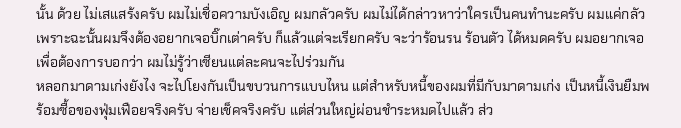นั้น ด้วย ไม่เสแสร้งครับ ผมไม่เชื่อความบังเอิญ ผมกลัวครับ ผมไม่ได้กล่าวหาว่าใครเป็นคนทำนะครับ ผมแค่กลัว เพราะฉะนั้นผมจึงต้องอยากเจอบิ๊กเต่าครับ ก็แล้วแต่จะเรียกครับ จะว่าร้อนรน ร้อนตัว ได้หมดครับ ผมอยากเจอเพื่อต้องการบอกว่า ผมไม่รู้ว่าเซียนแต่ละคนจะไปร่วมกัน
หลอกมาดามเก่งยังไง จะไปโยงกันเป็นขบวนการแบบไหน แต่สำหรับหนี้ของผมที่มีกับมาดามเก่ง เป็นหนี้เงินยืมพร้อมซื้อของฟุ่มเฟือยจริงครับ จ่ายเช็คจริงครับ แต่ส่วนใหญ่ผ่อนชำระหมดไปแล้ว ส่ว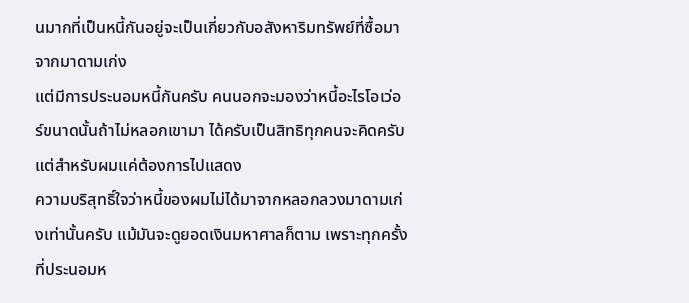นมากที่เป็นหนี้กันอยู่จะเป็นเกี่ยวกับอสังหาริมทรัพย์ที่ซื้อมาจากมาดามเก่ง
แต่มีการประนอมหนี้กันครับ คนนอกจะมองว่าหนี้อะไรโอเว่อร์ขนาดนั้นถ้าไม่หลอกเขามา ได้ครับเป็นสิทธิทุกคนจะคิดครับ แต่สำหรับผมแค่ต้องการไปแสดง
ความบริสุทธิ์ใจว่าหนี้ของผมไม่ได้มาจากหลอกลวงมาดามเก่งเท่านั้นครับ แม้มันจะดูยอดเงินมหาศาลก็ตาม เพราะทุกครั้งที่ประนอมห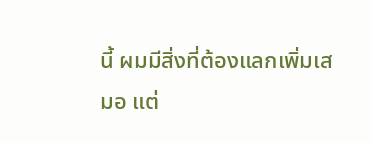นี้ ผมมีสิ่งที่ต้องแลกเพิ่มเสมอ แต่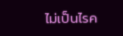ไม่เป็นไรค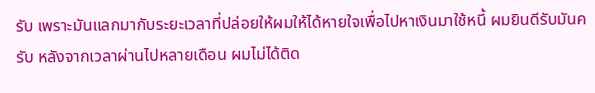รับ เพราะมันแลกมากับระยะเวลาที่ปล่อยให้ผมให้ได้หายใจเพื่อไปหาเงินมาใช้หนี้ ผมยินดีรับมันครับ หลังจากเวลาผ่านไปหลายเดือน ผมไม่ได้ติด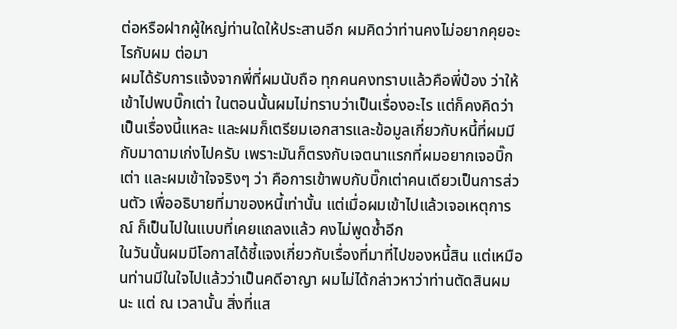ต่อหรือฝากผู้ใหญ่ท่านใดให้ประสานอีก ผมคิดว่าท่านคงไม่อยากคุยอะไรกับผม ต่อมา
ผมได้รับการแจ้งจากพี่ที่ผมนับถือ ทุกคนคงทราบแล้วคือพี่ป๋อง ว่าให้เข้าไปพบบิ๊กเต่า ในตอนนั้นผมไม่ทราบว่าเป็นเรื่องอะไร แต่ก็คงคิดว่าเป็นเรื่องนี้แหละ และผมก็เตรียมเอกสารและข้อมูลเกี่ยวกับหนี้ที่ผมมีกับมาดามเก่งไปครับ เพราะมันก็ตรงกับเจตนาแรกที่ผมอยากเจอบิ๊กเต่า และผมเข้าใจจริงๆ ว่า คือการเข้าพบกับบิ๊กเต่าคนเดียวเป็นการส่วนตัว เพื่ออธิบายที่มาของหนี้เท่านั้น แต่เมื่อผมเข้าไปแล้วเจอเหตุการณ์ ก็เป็นไปในแบบที่เคยแถลงแล้ว คงไม่พูดซ้ำอีก
ในวันนั้นผมมีโอกาสได้ชี้แจงเกี่ยวกับเรื่องที่มาที่ไปของหนี้สิน แต่เหมือนท่านมีในใจไปแล้วว่าเป็นคดีอาญา ผมไม่ได้กล่าวหาว่าท่านตัดสินผมนะ แต่ ณ เวลานั้น สิ่งที่แส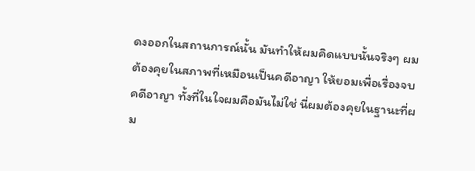ดงออกในสถานการณ์นั้น มันทำให้ผมคิดแบบนั้นจริงๆ ผมต้องคุยในสภาพที่เหมือนเป็นคดีอาญา ให้ยอมเพื่อเรื่องจบคดีอาญา ทั้งที่ในใจผมคือมันไม่ใช่ นี่ผมต้องคุยในฐานะที่ผม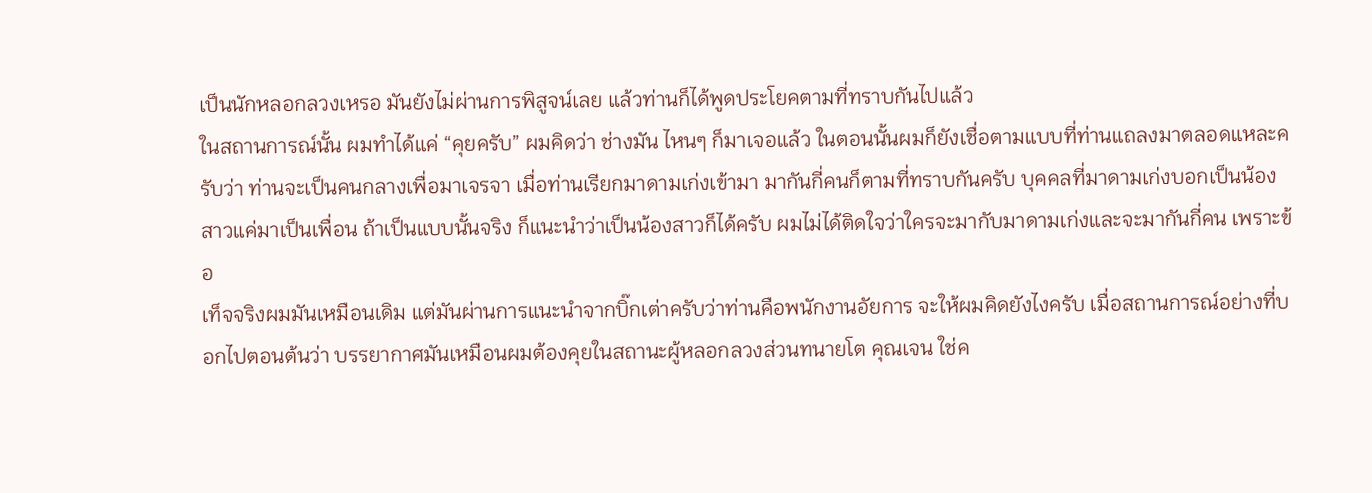เป็นนักหลอกลวงเหรอ มันยังไม่ผ่านการพิสูจน์เลย แล้วท่านก็ได้พูดประโยคตามที่ทราบกันไปแล้ว
ในสถานการณ์นั้น ผมทำได้แค่ “คุยครับ” ผมคิดว่า ช่างมัน ไหนๆ ก็มาเจอแล้ว ในตอนนั้นผมก็ยังเชื่อตามแบบที่ท่านแถลงมาตลอดแหละครับว่า ท่านจะเป็นคนกลางเพื่อมาเจรจา เมื่อท่านเรียกมาดามเก่งเข้ามา มากันกี่คนก็ตามที่ทราบกันครับ บุคคลที่มาดามเก่งบอกเป็นน้องสาวแค่มาเป็นเพื่อน ถ้าเป็นแบบนั้นจริง ก็แนะนำว่าเป็นน้องสาวก็ได้ครับ ผมไม่ได้ติดใจว่าใครจะมากับมาดามเก่งและจะมากันกี่คน เพราะข้อ
เท็จจริงผมมันเหมือนเดิม แต่มันผ่านการแนะนำจากบิ๊กเต่าครับว่าท่านคือพนักงานอัยการ จะให้ผมคิดยังไงครับ เมื่อสถานการณ์อย่างที่บอกไปตอนต้นว่า บรรยากาศมันเหมือนผมต้องคุยในสถานะผู้หลอกลวงส่วนทนายโต คุณเจน ใช่ค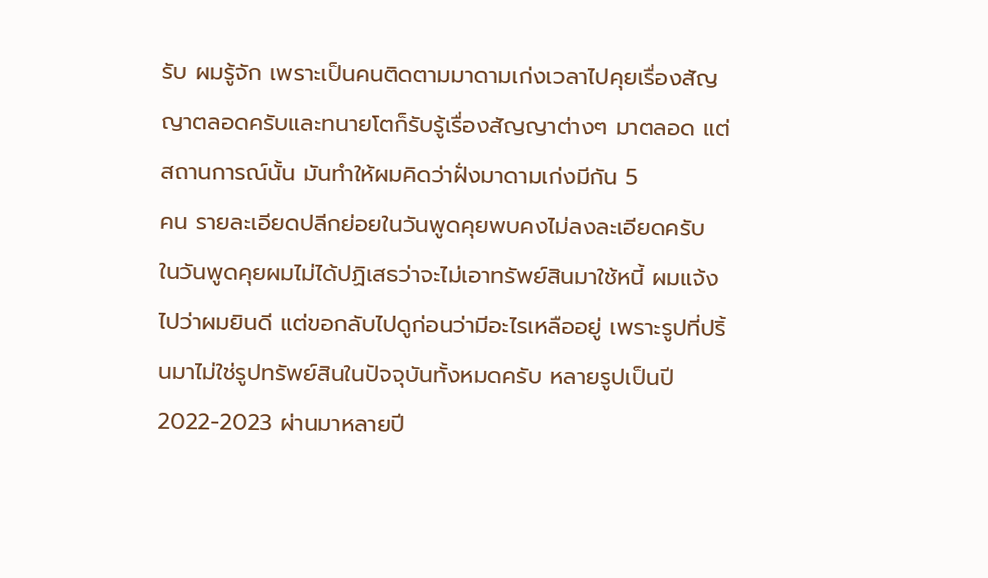รับ ผมรู้จัก เพราะเป็นคนติดตามมาดามเก่งเวลาไปคุยเรื่องสัญญาตลอดครับและทนายโตก็รับรู้เรื่องสัญญาต่างๆ มาตลอด แต่สถานการณ์นั้น มันทำให้ผมคิดว่าฝั่งมาดามเก่งมีกัน 5
คน รายละเอียดปลีกย่อยในวันพูดคุยพบคงไม่ลงละเอียดครับ
ในวันพูดคุยผมไม่ได้ปฏิเสธว่าจะไม่เอาทรัพย์สินมาใช้หนี้ ผมแจ้งไปว่าผมยินดี แต่ขอกลับไปดูก่อนว่ามีอะไรเหลืออยู่ เพราะรูปที่ปริ้นมาไม่ใช่รูปทรัพย์สินในปัจจุบันทั้งหมดครับ หลายรูปเป็นปี 2022-2023 ผ่านมาหลายปี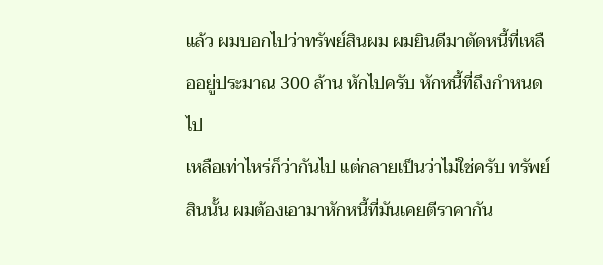แล้ว ผมบอกไปว่าทรัพย์สินผม ผมยินดีมาตัดหนี้ที่เหลืออยู่ประมาณ 300 ล้าน หักไปครับ หักหนี้ที่ถึงกำหนดไป
เหลือเท่าไหร่ก็ว่ากันไป แต่กลายเป็นว่าไม่ใช่ครับ ทรัพย์สินนั้น ผมต้องเอามาหักหนี้ที่มันเคยตีราคากัน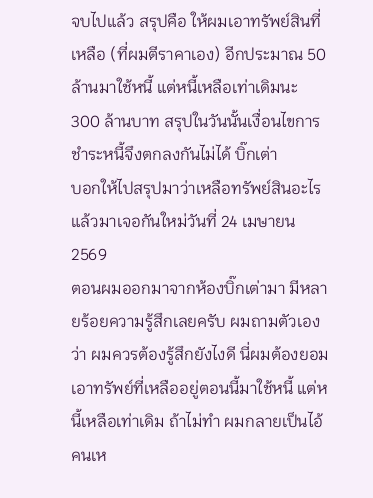จบไปแล้ว สรุปคือ ให้ผมเอาทรัพย์สินที่เหลือ (ที่ผมตีราคาเอง) อีกประมาณ 50 ล้านมาใช้หนี้ แต่หนี้เหลือเท่าเดิมนะ 300 ล้านบาท สรุปในวันนั้นเงื่อนไขการชำระหนี้จึงตกลงกันไม่ได้ บิ๊กเต่า
บอกให้ไปสรุปมาว่าเหลือทรัพย์สินอะไรแล้วมาเจอกันใหม่วันที่ 24 เมษายน 2569
ตอนผมออกมาจากห้องบิ๊กเต่ามา มีหลายร้อยความรู้สึกเลยครับ ผมถามตัวเองว่า ผมควรต้องรู้สึกยังไงดี นี่ผมต้องยอมเอาทรัพย์ที่เหลืออยู่ตอนนี้มาใช้หนี้ แต่หนี้เหลือเท่าเดิม ถ้าไม่ทำ ผมกลายเป็นไอ้คนเห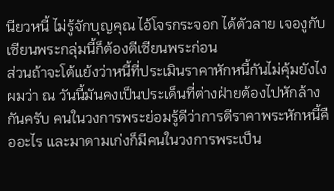นียวหนี้ ไม่รู้จักบุญคุณ ไอ้โจรกระจอก ได้ตัวลาย เจองูกับเซียนพระกลุ่มนี้ก็ต้องตีเซียนพระก่อน
ส่วนถ้าจะโต้แย้งว่าหนี้ที่ประเมินราคาหักหนี้กันไม่คุ้มยังไง ผมว่า ณ วันนี้มันคงเป็นประเด็นที่ต่างฝ่ายต้องไปหักล้างกันครับ คนในวงการพระย่อมรู้ดีว่าการตีราคาพระหักหนี้คืออะไร และมาดามเก่งก็มีคนในวงการพระเป็น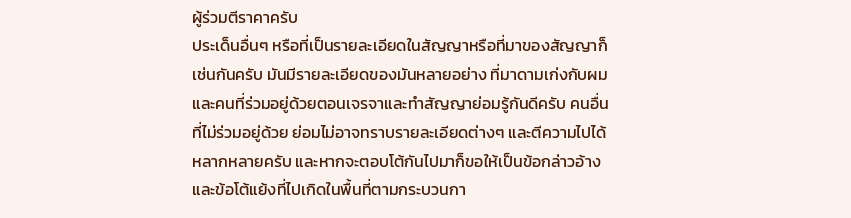ผู้ร่วมตีราคาครับ
ประเด็นอื่นๆ หรือที่เป็นรายละเอียดในสัญญาหรือที่มาของสัญญาก็เช่นกันครับ มันมีรายละเอียดของมันหลายอย่าง ที่มาดามเก่งกับผมและคนที่ร่วมอยู่ด้วยตอนเจรจาและทำสัญญาย่อมรู้กันดีครับ คนอื่นที่ไม่ร่วมอยู่ด้วย ย่อมไม่อาจทราบรายละเอียดต่างๆ และตีความไปได้หลากหลายครับ และหากจะตอบโต้กันไปมาก็ขอให้เป็นข้อกล่าวอ้างและข้อโต้แย้งที่ไปเกิดในพื้นที่ตามกระบวนกา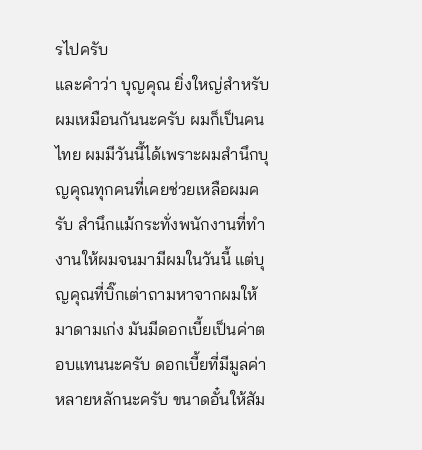รไปครับ
และคำว่า บุญคุณ ยิ่งใหญ่สำหรับผมเหมือนกันนะครับ ผมก็เป็นคนไทย ผมมีวันนี้ได้เพราะผมสำนึกบุญคุณทุกคนที่เคยช่วยเหลือผมครับ สำนึกแม้กระทั่งพนักงานที่ทำงานให้ผมจนมามีผมในวันนี้ แต่บุญคุณที่บิ๊กเต่าถามหาจากผมให้มาดามเก่ง มันมีดอกเบี้ยเป็นค่าตอบแทนนะครับ ดอกเบี้ยที่มีมูลค่าหลายหลักนะครับ ขนาดอั๋นให้สัม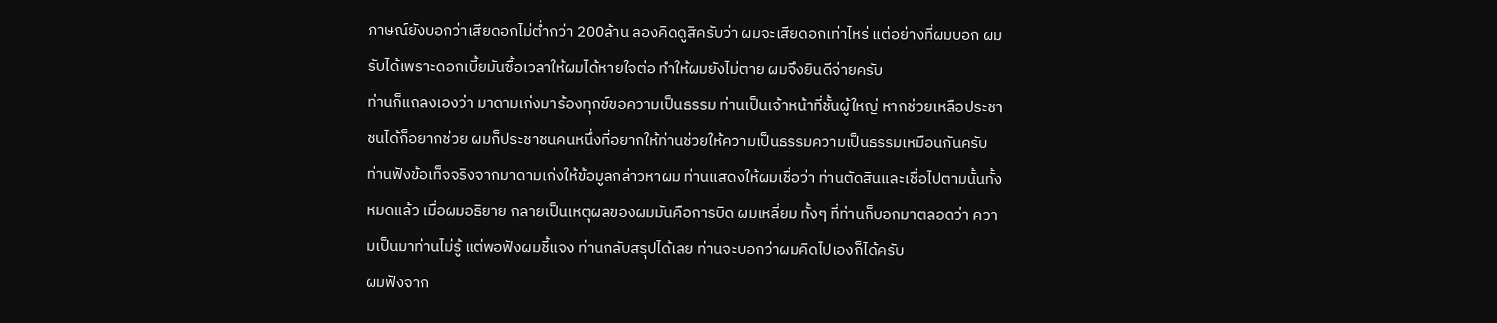ภาษณ์ยังบอกว่าเสียดอกไม่ต่ำกว่า 200ล้าน ลองคิดดูสิครับว่า ผมจะเสียดอกเท่าไหร่ แต่อย่างที่ผมบอก ผมรับได้เพราะดอกเบี้ยมันซื้อเวลาให้ผมได้หายใจต่อ ทำให้ผมยังไม่ตาย ผมจึงยินดีจ่ายครับ
ท่านก็แถลงเองว่า มาดามเก่งมาร้องทุกข์ขอความเป็นธรรม ท่านเป็นเจ้าหน้าที่ชั้นผู้ใหญ่ หากช่วยเหลือประชาชนได้ก็อยากช่วย ผมก็ประชาชนคนหนึ่งที่อยากให้ท่านช่วยให้ความเป็นธรรมความเป็นธรรมเหมือนกันครับ ท่านฟังข้อเท็จจริงจากมาดามเก่งให้ข้อมูลกล่าวหาผม ท่านแสดงให้ผมเชื่อว่า ท่านตัดสินและเชื่อไปตามนั้นทั้งหมดแล้ว เมื่อผมอธิยาย กลายเป็นเหตุผลของผมมันคือการบิด ผมเหลี่ยม ทั้งๆ ที่ท่านก็บอกมาตลอดว่า ความเป็นมาท่านไม่รู้ แต่พอฟังผมชี้แจง ท่านกลับสรุปได้เลย ท่านจะบอกว่าผมคิดไปเองก็ได้ครับ
ผมฟังจาก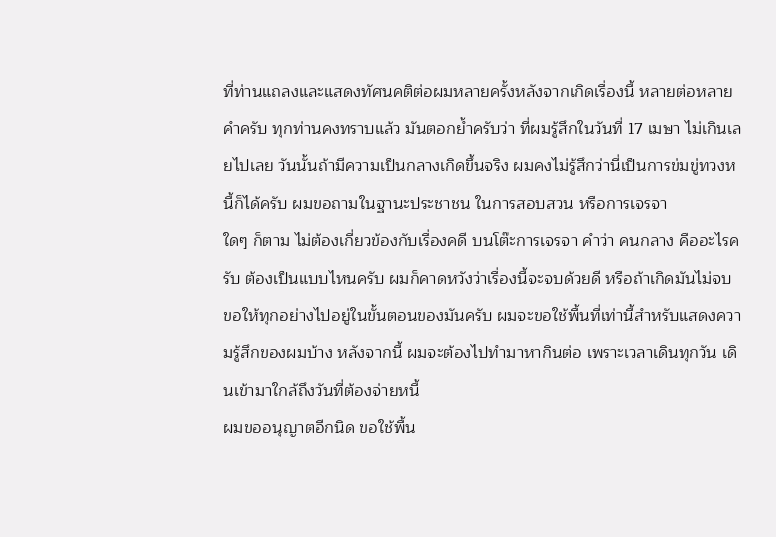ที่ท่านแถลงและแสดงทัศนคติต่อผมหลายครั้งหลังจากเกิดเรื่องนี้ หลายต่อหลายคำครับ ทุกท่านคงทราบแล้ว มันตอกย้ำครับว่า ที่ผมรู้สึกในวันที่ 17 เมษา ไม่เกินเลยไปเลย วันนั้นถ้ามีความเป็นกลางเกิดขึ้นจริง ผมคงไม่รู้สึกว่านี่เป็นการข่มขู่ทวงหนี้ก็ได้ครับ ผมขอถามในฐานะประชาชน ในการสอบสวน หรือการเจรจา
ใดๆ ก็ตาม ไม่ต้องเกี่ยวข้องกับเรื่องคดี บนโต๊ะการเจรจา คำว่า คนกลาง คืออะไรครับ ต้องเป็นแบบไหนครับ ผมก็คาดหวังว่าเรื่องนี้จะจบด้วยดี หรือถ้าเกิดมันไม่จบ ขอให้ทุกอย่างไปอยู่ในขั้นตอนของมันครับ ผมจะขอใช้พื้นที่เท่านี้สำหรับแสดงความรู้สึกของผมบ้าง หลังจากนี้ ผมจะต้องไปทำมาหากินต่อ เพราะเวลาเดินทุกวัน เดินเข้ามาใกล้ถึงวันที่ต้องจ่ายหนี้
ผมขออนุญาตอีกนิด ขอใช้พื้น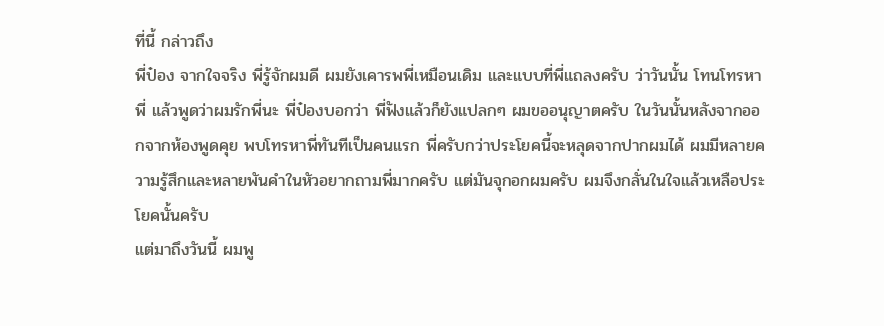ที่นี้ กล่าวถึง
พี่ป๋อง จากใจจริง พี่รู้จักผมดี ผมยังเคารพพี่เหมือนเดิม และแบบที่พี่แถลงครับ ว่าวันนั้น โทนโทรหาพี่ แล้วพูดว่าผมรักพี่นะ พี่ป๋องบอกว่า พี่ฟังแล้วก็ยังแปลกๆ ผมขออนุญาตครับ ในวันนั้นหลังจากออกจากห้องพูดคุย พบโทรหาพี่ทันทีเป็นคนแรก พี่ครับกว่าประโยคนี้จะหลุดจากปากผมได้ ผมมีหลายความรู้สึกและหลายพันคำในหัวอยากถามพี่มากครับ แต่มันจุกอกผมครับ ผมจึงกลั่นในใจแล้วเหลือประโยคนั้นครับ
แต่มาถึงวันนี้ ผมพู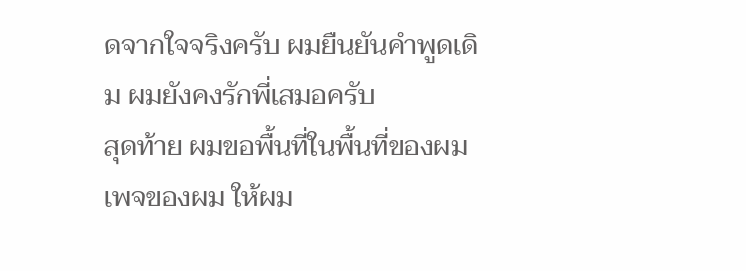ดจากใจจริงครับ ผมยืนยันคำพูดเดิม ผมยังคงรักพี่เสมอครับ
สุดท้าย ผมขอพื้นที่ในพื้นที่ของผม เพจของผม ให้ผม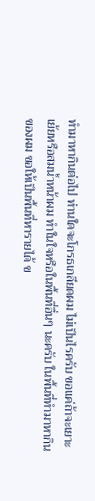ทำมาหากินต่อไป ท่านใดจะโกรธเกลียดผม ไม่เป็นไรครับ ขอแค่ถ้าจะเยาะเย้ยหรือสมน้ำหน้าผม ทำในใจหรือในพื้นที่อื่นๆ นะครับ ในพื้นที่ทำมาหากินของผม ขอให้เป็นพื้นที่หารายได้ ข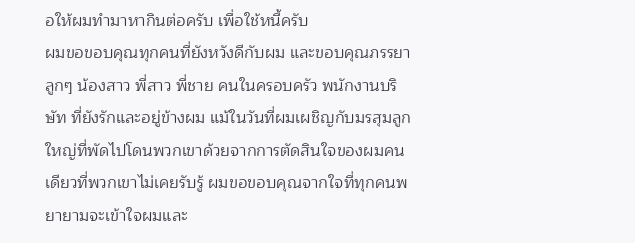อให้ผมทำมาหากินต่อครับ เพื่อใช้หนี้ครับ
ผมขอขอบคุณทุกคนที่ยังหวังดีกับผม และขอบคุณภรรยา ลูกๆ น้องสาว พี่สาว พี่ชาย คนในครอบครัว พนักงานบริษัท ที่ยังรักและอยู่ข้างผม แม้ในวันที่ผมเผชิญกับมรสุมลูกใหญ่ที่พัดไปโดนพวกเขาด้วยจากการตัดสินใจของผมคนเดียวที่พวกเขาไม่เคยรับรู้ ผมขอขอบคุณจากใจที่ทุกคนพยายามจะเข้าใจผมและ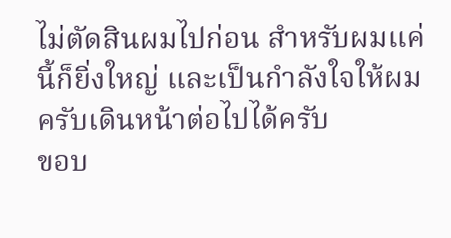ไม่ตัดสินผมไปก่อน สำหรับผมแค่นี้ก็ยิ่งใหญ่ และเป็นกำลังใจให้ผมครับเดินหน้าต่อไปได้ครับ
ขอบ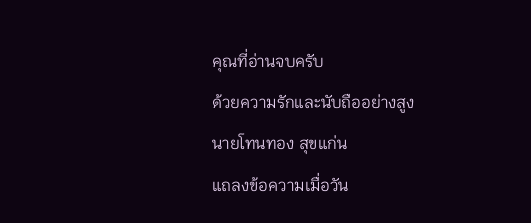คุณที่อ่านจบครับ
ด้วยความรักและนับถืออย่างสูง
นายโทนทอง สุขแก่น
แถลงข้อความเมื่อวัน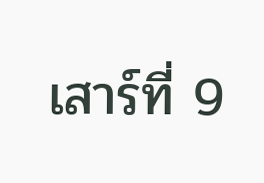เสาร์ที่ 9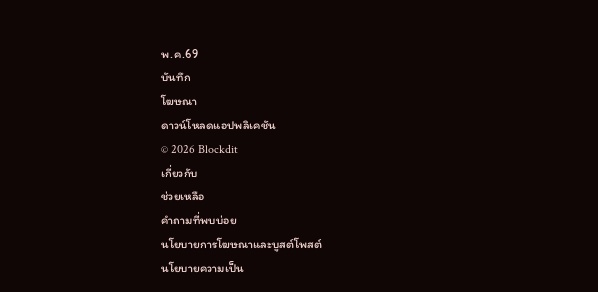พ.ค.69
บันทึก
โฆษณา
ดาวน์โหลดแอปพลิเคชัน
© 2026 Blockdit
เกี่ยวกับ
ช่วยเหลือ
คำถามที่พบบ่อย
นโยบายการโฆษณาและบูสต์โพสต์
นโยบายความเป็น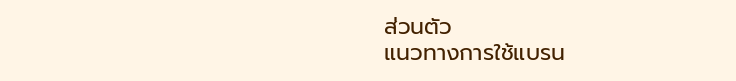ส่วนตัว
แนวทางการใช้แบรน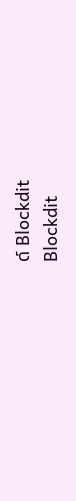ด์ Blockdit
Blockdit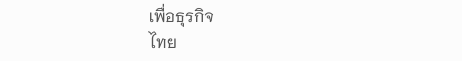เพื่อธุรกิจ
ไทย